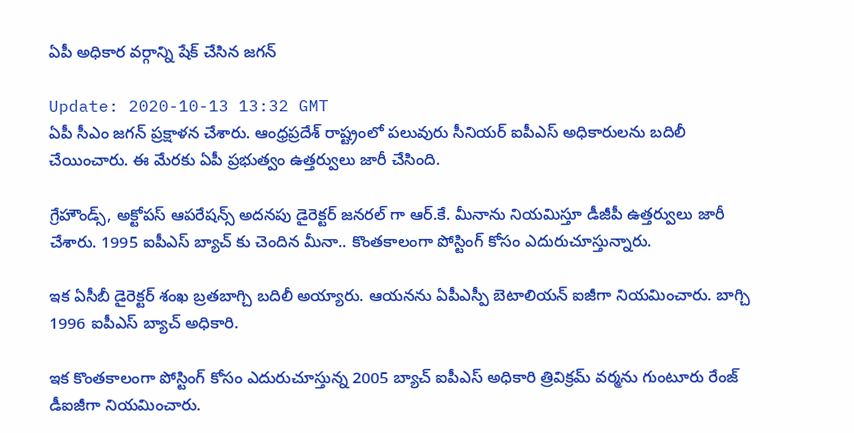ఏపీ అధికార వర్గాన్ని షేక్ చేసిన జగన్

Update: 2020-10-13 13:32 GMT
ఏపీ సీఎం జగన్ ప్రక్షాళన చేశారు. ఆంధ్రప్రదేశ్ రాష్ట్రంలో పలువురు సీనియర్ ఐపీఎస్ అధికారులను బదిలీ చేయించారు. ఈ మేరకు ఏపీ ప్రభుత్వం ఉత్తర్వులు జారీ చేసింది.

గ్రేహౌండ్స్, అక్టోపస్ ఆపరేషన్స్ అదనపు డైరెక్టర్ జనరల్ గా ఆర్.కే. మీనాను నియమిస్తూ డీజీపీ ఉత్తర్వులు జారీ చేశారు. 1995 ఐపీఎస్ బ్యాచ్ కు చెందిన మీనా.. కొంతకాలంగా పోస్టింగ్ కోసం ఎదురుచూస్తున్నారు.

ఇక ఏసీబీ డైరెక్టర్ శంఖ బ్రతబాగ్చి బదిలీ అయ్యారు. ఆయనను ఏపీఎస్పీ బెటాలియన్ ఐజీగా నియమించారు. బాగ్చి 1996 ఐపీఎస్ బ్యాచ్ అధికారి.

ఇక కొంతకాలంగా పోస్టింగ్ కోసం ఎదురుచూస్తున్న 2005 బ్యాచ్ ఐపీఎస్ అధికారి త్రివిక్రమ్ వర్మను గుంటూరు రేంజ్ డీఐజీగా నియమించారు.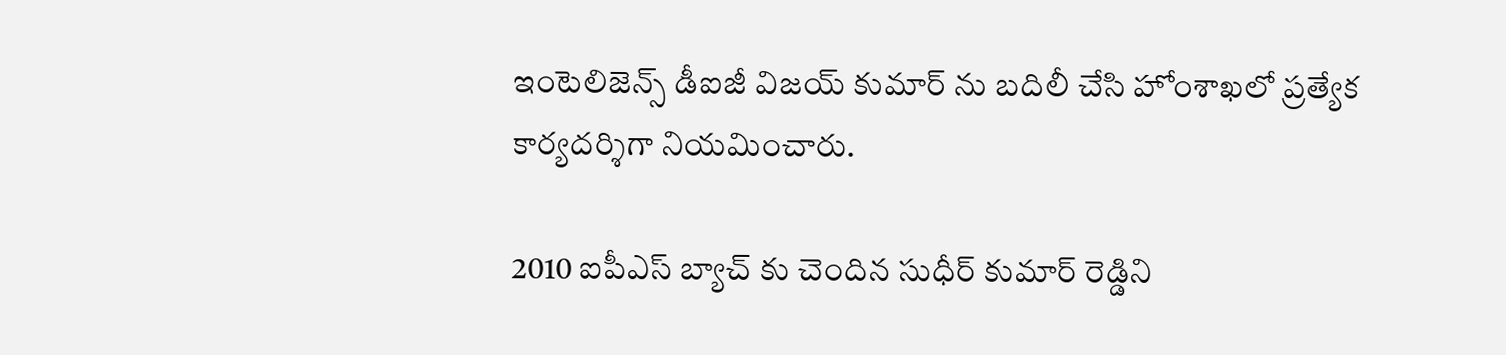ఇంటెలిజెన్స్ డీఐజీ విజయ్ కుమార్ ను బదిలీ చేసి హోంశాఖలో ప్రత్యేక కార్యదర్శిగా నియమించారు.

2010 ఐపీఎస్ బ్యాచ్ కు చెందిన సుధీర్ కుమార్ రెడ్డిని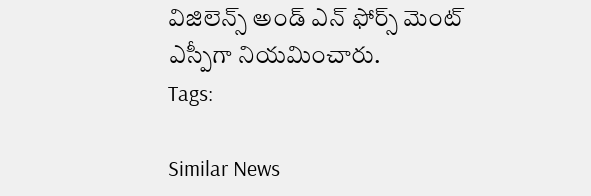విజిలెన్స్ అండ్ ఎన్ ఫోర్స్ మెంట్ ఎస్పీగా నియమించారు.
Tags:

Similar News